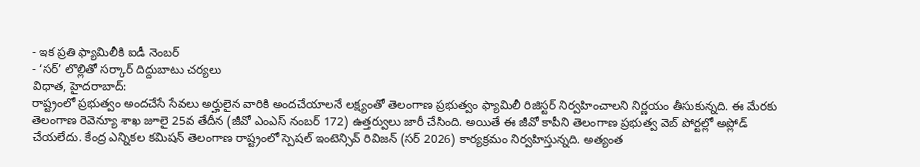- ఇక ప్రతి ఫ్యామిలీకి ఐడీ నెంబర్
- ‘సర్’ లొల్లితో సర్కార్ దిద్దుబాటు చర్యలు
విధాత, హైదరాబాద్:
రాష్ట్రంలో ప్రభుత్వం అందచేసే సేవలు అర్హులైన వారికి అందచేయాలనే లక్ష్యంతో తెలంగాణ ప్రభుత్వం ఫ్యామిలీ రిజిస్టర్ నిర్వహించాలని నిర్ణయం తీసుకున్నది. ఈ మేరకు తెలంగాణ రెవెన్యూ శాఖ జూలై 25వ తేదీన (జీవో ఎంఎస్ నంబర్ 172) ఉత్తర్వులు జారీ చేసింది. అయితే ఈ జీవో కాపీని తెలంగాణ ప్రభుత్వ వెబ్ పోర్టల్లో అప్లోడ్ చేయలేదు. కేంద్ర ఎన్నికల కమిషన్ తెలంగాణ రాష్ట్రంలో స్పెషల్ ఇంటెన్సివ్ రివిజన్ (సర్ 2026) కార్యక్రమం నిర్వహిస్తున్నది. అత్యంత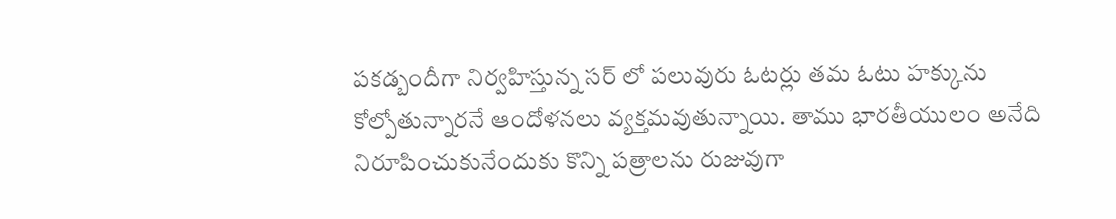పకడ్బందీగా నిర్వహిస్తున్న సర్ లో పలువురు ఓటర్లు తమ ఓటు హక్కును కోల్పోతున్నారనే ఆందోళనలు వ్యక్తమవుతున్నాయి. తాము భారతీయులం అనేది నిరూపించుకునేందుకు కొన్ని పత్రాలను రుజువుగా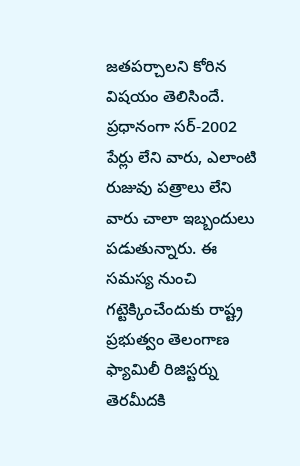జతపర్చాలని కోరిన విషయం తెలిసిందే. ప్రధానంగా సర్-2002 పేర్లు లేని వారు, ఎలాంటి రుజువు పత్రాలు లేని వారు చాలా ఇబ్బందులు పడుతున్నారు. ఈ సమస్య నుంచి గట్టెక్కించేందుకు రాష్ట్ర ప్రభుత్వం తెలంగాణ ఫ్యామిలీ రిజిస్టర్ను తెరమీదకి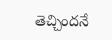తెచ్చిందనే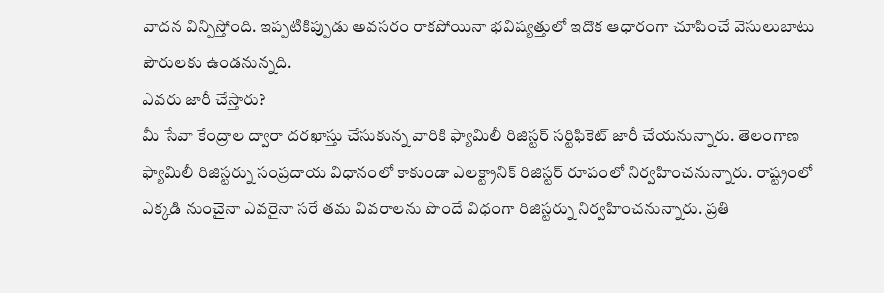వాదన విన్పిస్తోంది. ఇప్పటికిప్పుడు అవసరం రాకపోయినా భవిష్యత్తులో ఇదొక ఆధారంగా చూపించే వెసులుబాటు పౌరులకు ఉండనున్నది.
ఎవరు జారీ చేస్తారు?
మీ సేవా కేంద్రాల ద్వారా దరఖాస్తు చేసుకున్న వారికి ఫ్యామిలీ రిజిస్టర్ సర్టిఫికెట్ జారీ చేయనున్నారు. తెలంగాణ ఫ్యామిలీ రిజిస్టర్ను సంప్రదాయ విధానంలో కాకుండా ఎలక్ట్రానిక్ రిజిస్టర్ రూపంలో నిర్వహించనున్నారు. రాష్ట్రంలో ఎక్కడి నుంచైనా ఎవరైనా సరే తమ వివరాలను పొందే విధంగా రిజిస్టర్ను నిర్వహించనున్నారు. ప్రతి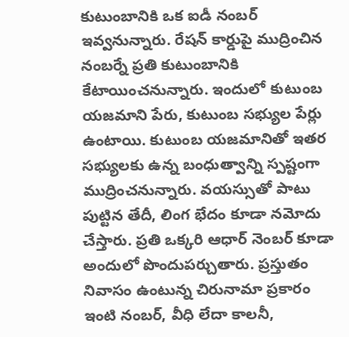కుటుంబానికి ఒక ఐడీ నంబర్ ఇవ్వనున్నారు. రేషన్ కార్డుపై ముద్రించిన నంబర్నే ప్రతి కుటుంబానికి కేటాయించనున్నారు. ఇందులో కుటుంబ యజమాని పేరు, కుటుంబ సభ్యుల పేర్లు ఉంటాయి. కుటుంబ యజమానితో ఇతర సభ్యులకు ఉన్న బంధుత్వాన్ని స్పష్టంగా ముద్రించనున్నారు. వయస్సుతో పాటు పుట్టిన తేదీ, లింగ భేదం కూడా నమోదు చేస్తారు. ప్రతి ఒక్కరి ఆధార్ నెంబర్ కూడా అందులో పొందుపర్చుతారు. ప్రస్తుతం నివాసం ఉంటున్న చిరునామా ప్రకారం ఇంటి నంబర్, వీధి లేదా కాలనీ,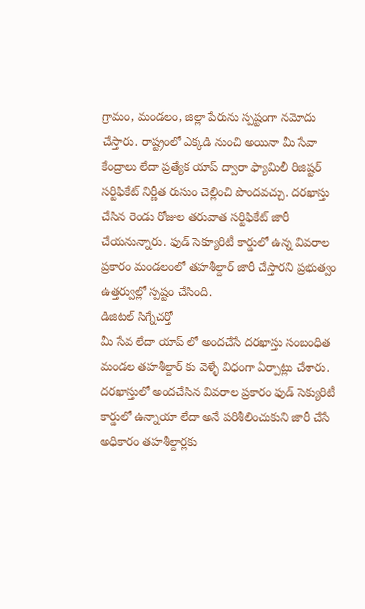గ్రామం, మండలం, జిల్లా పేరును స్పష్టంగా నమోదు చేస్తారు. రాష్ట్రంలో ఎక్కడి నుంచి అయినా మీ సేవా కేంద్రాలు లేదా ప్రత్యేక యాప్ ద్వారా ఫ్యామిలీ రిజిష్టర్ సర్టిఫికేట్ నిర్ణీత రుసుం చెల్లించి పొందవచ్చు. దరఖాస్తు చేసిన రెండు రోజుల తరువాత సర్టిఫికేట్ జారీ చేయనున్నారు. ఫుడ్ సెక్యూరిటీ కార్డులో ఉన్న వివరాల ప్రకారం మండలంలో తహశీల్దార్ జారీ చేస్తారని ప్రభుత్వం ఉత్తర్వుల్లో స్పష్టం చేసింది.
డిజిటల్ సిగ్నేచర్తో
మీ సేవ లేదా యాప్ లో అందచేసే దరఖాస్తు సంబంధిత మండల తహశీల్దార్ కు వెళ్ళే విధంగా ఏర్పాట్లు చేశారు. దరఖాస్తులో అందచేసిన వివరాల ప్రకారం ఫుడ్ సెక్యురిటీ కార్డులో ఉన్నాయా లేదా అనే పరిశీలించుకుని జారీ చేసే అధికారం తహశీల్దార్లకు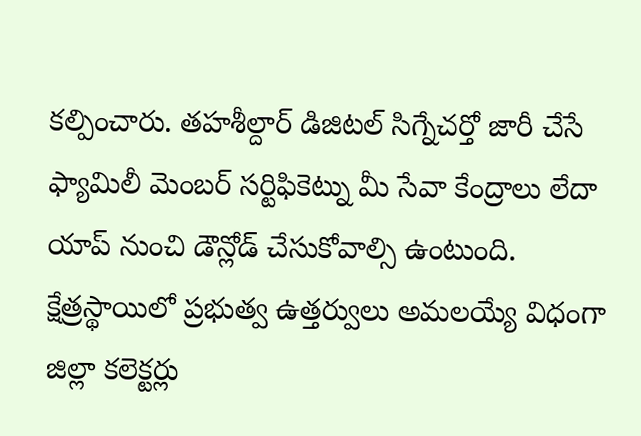కల్పించారు. తహశీల్దార్ డిజిటల్ సిగ్నేచర్తో జారీ చేసే ఫ్యామిలీ మెంబర్ సర్టిఫికెట్ను మీ సేవా కేంద్రాలు లేదా యాప్ నుంచి డౌన్లోడ్ చేసుకోవాల్సి ఉంటుంది. క్షేత్రస్థాయిలో ప్రభుత్వ ఉత్తర్వులు అమలయ్యే విధంగా జిల్లా కలెక్టర్లు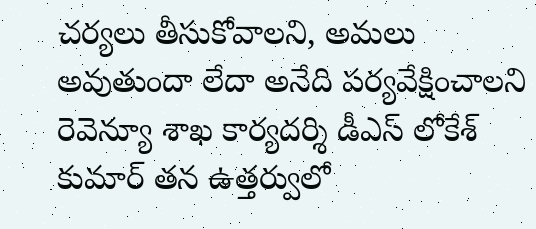చర్యలు తీసుకోవాలని, అమలు అవుతుందా లేదా అనేది పర్యవేక్షించాలని రెవెన్యూ శాఖ కార్యదర్శి డీఎస్ లోకేశ్ కుమార్ తన ఉత్తర్వులో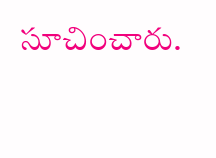సూచించారు.